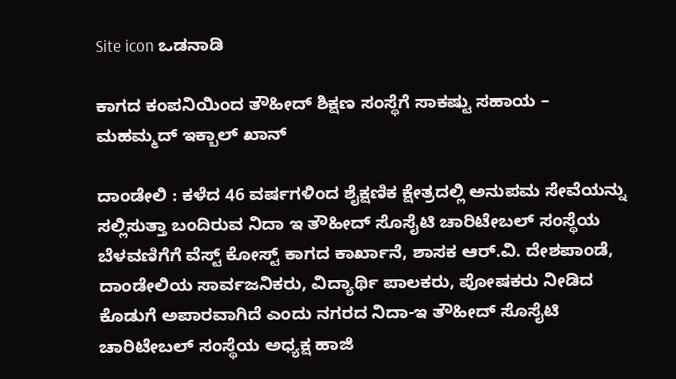Site icon ಒಡನಾಡಿ

ಕಾಗದ ಕಂಪನಿಯಿಂದ ತೌಹೀದ್ ಶಿಕ್ಷಣ ಸಂಸ್ಥೆಗೆ ಸಾಕಷ್ಟು ಸಹಾಯ – ಮಹಮ್ಮದ್ ಇಕ್ಬಾಲ್ ಖಾನ್

ದಾಂಡೇಲಿ : ಕಳೆದ 46 ವರ್ಷಗಳಿಂದ ಶೈಕ್ಷಣಿಕ ಕ್ಷೇತ್ರದಲ್ಲಿ ಅನುಪಮ ಸೇವೆಯನ್ನು ಸಲ್ಲಿಸುತ್ತಾ ಬಂದಿರುವ ನಿದಾ ಇ ತೌಹೀದ್ ಸೊಸೈಟಿ ಚಾರಿಟೇಬಲ್ ಸಂಸ್ಥೆಯ ಬೆಳವಣಿಗೆಗೆ ವೆಸ್ಟ್ ಕೋಸ್ಟ್ ಕಾಗದ ಕಾರ್ಖಾನೆ, ಶಾಸಕ ಆರ್.ವಿ. ದೇಶಪಾಂಡೆ, ದಾಂಡೇಲಿಯ ಸಾರ್ವಜನಿಕರು, ವಿದ್ಯಾರ್ಥಿ ಪಾಲಕರು, ಪೋಷಕರು ನೀಡಿದ ಕೊಡುಗೆ ಅಪಾರವಾಗಿದೆ ಎಂದು ನಗರದ ನಿದಾ-ಇ ತೌಹೀದ್ ಸೊಸೈಟಿ ಚಾರಿಟೇಬಲ್ ಸಂಸ್ಥೆಯ ಅಧ್ಯಕ್ಷ ಹಾಜಿ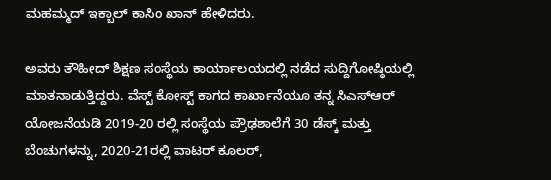ಮಹಮ್ಮದ್ ಇಕ್ಬಾಲ್ ಕಾಸಿಂ ಖಾನ್ ಹೇಳಿದರು.

ಅವರು ತೌಹೀದ್ ಶಿಕ್ಷಣ ಸಂಸ್ಥೆಯ ಕಾರ್ಯಾಲಯದಲ್ಲಿ ನಡೆದ ಸುದ್ದಿಗೋಷ್ಠಿಯಲ್ಲಿ ಮಾತನಾಡುತ್ತಿದ್ದರು. ವೆಸ್ಟ್ ಕೋಸ್ಟ್ ಕಾಗದ ಕಾರ್ಖಾನೆಯೂ ತನ್ನ ಸಿಎಸ್ಆರ್ ಯೋಜನೆಯಡಿ 2019-20 ರಲ್ಲಿ ಸಂಸ್ಥೆಯ ಪ್ರೌಢಶಾಲೆಗೆ 30 ಡೆಸ್ಕ್ ಮತ್ತು ಬೆಂಚುಗಳನ್ನು, 2020-21ರಲ್ಲಿ ವಾಟರ್ ಕೂಲರ್,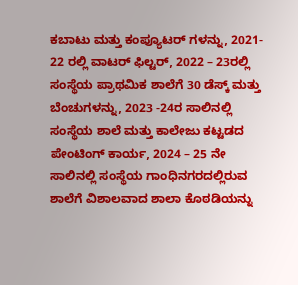ಕಬಾಟು ಮತ್ತು ಕಂಪ್ಯೂಟರ್ ಗಳನ್ನು, 2021- 22 ರಲ್ಲಿ ವಾಟರ್ ಫಿಲ್ಟರ್, 2022 – 23ರಲ್ಲಿ ಸಂಸ್ಥೆಯ ಪ್ರಾಥಮಿಕ ಶಾಲೆಗೆ 30 ಡೆಸ್ಕ್ ಮತ್ತು ಬೆಂಚುಗಳನ್ನು, 2023 -24ರ ಸಾಲಿನಲ್ಲಿ ಸಂಸ್ಥೆಯ ಶಾಲೆ ಮತ್ತು ಕಾಲೇಜು ಕಟ್ಟಡದ ಪೇಂಟಿಂಗ್ ಕಾರ್ಯ, 2024 – 25 ನೇ ಸಾಲಿನಲ್ಲಿ ಸಂಸ್ಥೆಯ ಗಾಂಧಿನಗರದಲ್ಲಿರುವ ಶಾಲೆಗೆ ವಿಶಾಲವಾದ ಶಾಲಾ ಕೊಠಡಿಯನ್ನು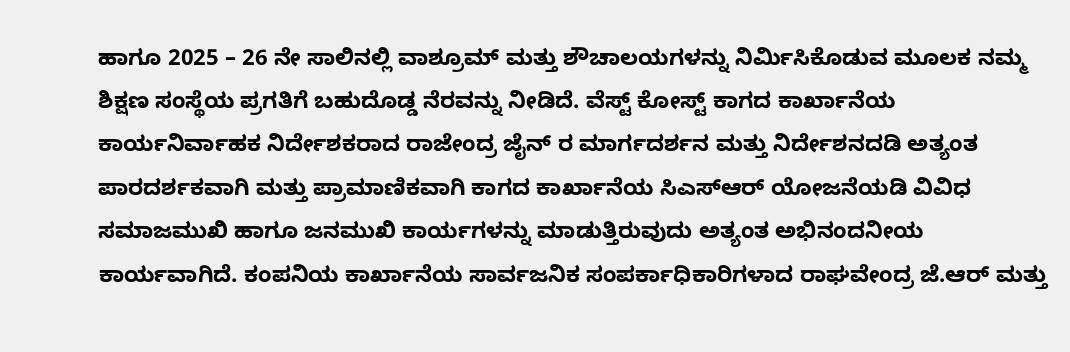ಹಾಗೂ 2025 – 26 ನೇ ಸಾಲಿನಲ್ಲಿ ವಾಶ್ರೂಮ್ ಮತ್ತು ಶೌಚಾಲಯಗಳನ್ನು ನಿರ್ಮಿಸಿಕೊಡುವ ಮೂಲಕ ನಮ್ಮ ಶಿಕ್ಷಣ ಸಂಸ್ಥೆಯ ಪ್ರಗತಿಗೆ ಬಹುದೊಡ್ಡ ನೆರವನ್ನು ನೀಡಿದೆ. ವೆಸ್ಟ್ ಕೋಸ್ಟ್ ಕಾಗದ ಕಾರ್ಖಾನೆಯ ಕಾರ್ಯನಿರ್ವಾಹಕ ನಿರ್ದೇಶಕರಾದ ರಾಜೇಂದ್ರ ಜೈನ್ ರ ಮಾರ್ಗದರ್ಶನ ಮತ್ತು ನಿರ್ದೇಶನದಡಿ ಅತ್ಯಂತ ಪಾರದರ್ಶಕವಾಗಿ ಮತ್ತು ಪ್ರಾಮಾಣಿಕವಾಗಿ ಕಾಗದ ಕಾರ್ಖಾನೆಯ ಸಿಎಸ್ಆರ್ ಯೋಜನೆಯಡಿ ವಿವಿಧ ಸಮಾಜಮುಖಿ ಹಾಗೂ ಜನಮುಖಿ ಕಾರ್ಯಗಳನ್ನು ಮಾಡುತ್ತಿರುವುದು ಅತ್ಯಂತ ಅಭಿನಂದನೀಯ ಕಾರ್ಯವಾಗಿದೆ. ಕಂಪನಿಯ ಕಾರ್ಖಾನೆಯ ಸಾರ್ವಜನಿಕ ಸಂಪರ್ಕಾಧಿಕಾರಿಗಳಾದ ರಾಘವೇಂದ್ರ ಜೆ.ಆರ್ ಮತ್ತು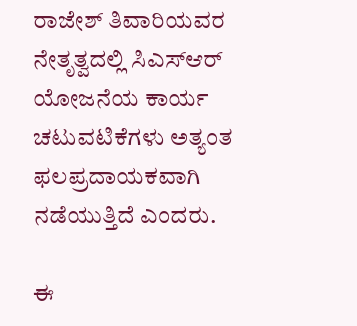ರಾಜೇಶ್ ತಿವಾರಿಯವರ ನೇತೃತ್ವದಲ್ಲಿ ಸಿಎಸ್ಆರ್ ಯೋಜನೆಯ ಕಾರ್ಯ ಚಟುವಟಿಕೆಗಳು ಅತ್ಯಂತ ಫಲಪ್ರದಾಯಕವಾಗಿ ನಡೆಯುತ್ತಿದೆ ಎಂದರು.

ಈ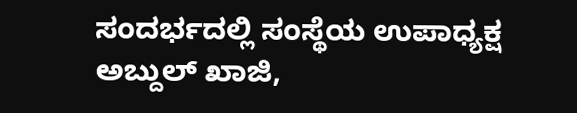ಸಂದರ್ಭದಲ್ಲಿ ಸಂಸ್ಥೆಯ ಉಪಾಧ್ಯಕ್ಷ ಅಬ್ದುಲ್ ಖಾಜಿ,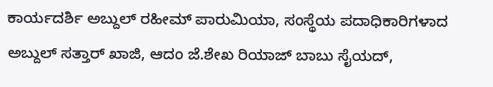ಕಾರ್ಯದರ್ಶಿ ಅಬ್ದುಲ್ ರಹೀಮ್ ಪಾರುಮಿಯಾ, ಸಂಸ್ಥೆಯ ಪದಾಧಿಕಾರಿಗಳಾದ ಅಬ್ದುಲ್ ಸತ್ತಾರ್ ಖಾಜಿ, ಆದಂ ಜೆ.ಶೇಖ ರಿಯಾಜ್ ಬಾಬು ಸೈಯದ್,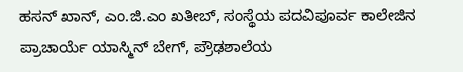ಹಸನ್ ಖಾನ್, ಎಂ.ಜಿ.ಎಂ ಖತೀಬ್, ಸಂಸ್ಥೆಯ ಪದವಿಪೂರ್ವ ಕಾಲೇಜಿನ ಪ್ರಾಚಾರ್ಯೆ ಯಾಸ್ಮಿನ್ ಬೇಗ್, ಪ್ರೌಢಶಾಲೆಯ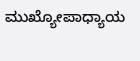ಮುಖ್ಯೋಪಾಧ್ಯಾಯ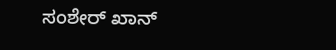ಸಂಶೇರ್ ಖಾನ್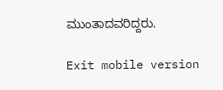ಮುಂತಾದವರಿದ್ದರು.

Exit mobile version